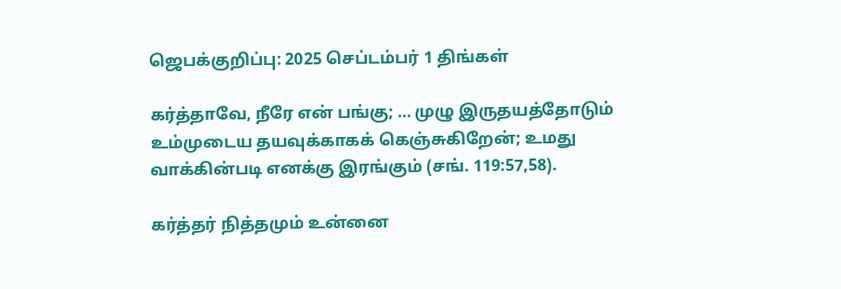ஜெபக்குறிப்பு: 2025 செப்டம்பர் 1 திங்கள்

கர்த்தாவே, நீரே என் பங்கு; … முழு இருதயத்தோடும் உம்முடைய தயவுக்காகக் கெஞ்சுகிறேன்; உமது வாக்கின்படி எனக்கு இரங்கும் (சங். 119:57,58).

கர்த்தர் நித்தமும் உன்னை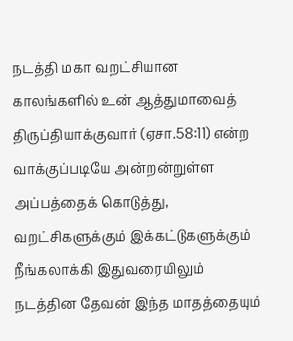நடத்தி மகா வறட்சியான காலங்களில் உன் ஆத்துமாவைத் திருப்தியாக்குவார் (ஏசா.58:11) என்ற வாக்குப்படியே அன்றன்றுள்ள அப்பத்தைக் கொடுத்து, வறட்சிகளுக்கும் இக்கட்டுகளுக்கும் நீங்கலாக்கி இதுவரையிலும் நடத்தின தேவன் இந்த மாதத்தையும்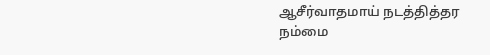ஆசீர்வாதமாய் நடத்தித்தர நம்மை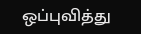ஒப்புவித்து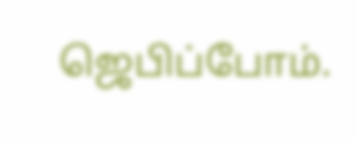ஜெபிப்போம்.